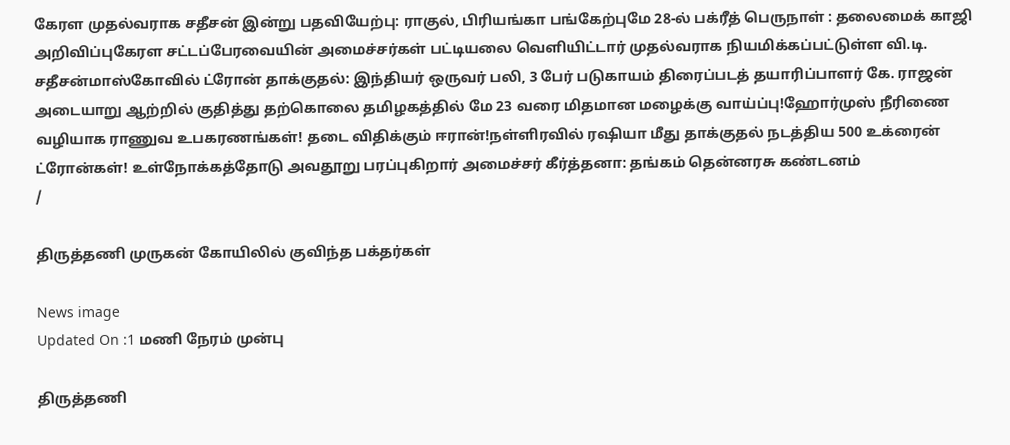கேரள முதல்வராக சதீசன் இன்று பதவியேற்பு: ராகுல், பிரியங்கா பங்கேற்புமே 28-ல் பக்ரீத் பெருநாள் : தலைமைக் காஜி அறிவிப்புகேரள சட்டப்பேரவையின் அமைச்சர்கள் பட்டியலை வெளியிட்டார் முதல்வராக நியமிக்கப்பட்டுள்ள வி.டி. சதீசன்மாஸ்கோவில் ட்ரோன் தாக்குதல்: இந்தியர் ஒருவர் பலி, 3 பேர் படுகாயம் திரைப்படத் தயாரிப்பாளர் கே. ராஜன் அடையாறு ஆற்றில் குதித்து தற்கொலை தமிழகத்தில் மே 23 வரை மிதமான மழைக்கு வாய்ப்பு!ஹோர்முஸ் நீரிணை வழியாக ராணுவ உபகரணங்கள்! தடை விதிக்கும் ஈரான்!நள்ளிரவில் ரஷியா மீது தாக்குதல் நடத்திய 500 உக்ரைன் ட்ரோன்கள்! உள்நோக்கத்தோடு அவதூறு பரப்புகிறார் அமைச்சர் கீர்த்தனா: தங்கம் தென்னரசு கண்டனம்
/

திருத்தணி முருகன் கோயிலில் குவிந்த பக்தர்கள்

News image
Updated On :1 மணி நேரம் முன்பு

திருத்தணி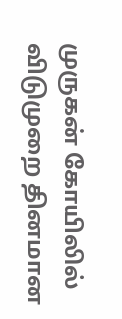முருகன் கோயிலில் விடுமுறை தினமான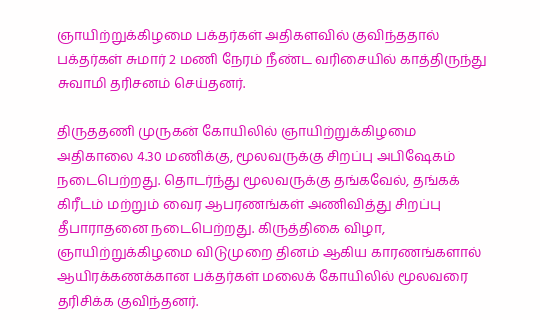ஞாயிற்றுக்கிழமை பக்தர்கள் அதிகளவில் குவிந்ததால் பக்தர்கள் சுமார் 2 மணி நேரம் நீண்ட வரிசையில் காத்திருந்து சுவாமி தரிசனம் செய்தனர்.

திருததணி முருகன் கோயிலில் ஞாயிற்றுக்கிழமை அதிகாலை 4.30 மணிக்கு, மூலவருக்கு சிறப்பு அபிஷேகம் நடைபெற்றது. தொடர்ந்து மூலவருக்கு தங்கவேல், தங்கக் கிரீடம் மற்றும் வைர ஆபரணங்கள் அணிவித்து சிறப்பு தீபாராதனை நடைபெற்றது. கிருத்திகை விழா, ஞாயிற்றுக்கிழமை விடுமுறை தினம் ஆகிய காரணங்களால் ஆயிரக்கணக்கான பக்தர்கள் மலைக் கோயிலில் மூலவரை தரிசிக்க குவிந்தனர்.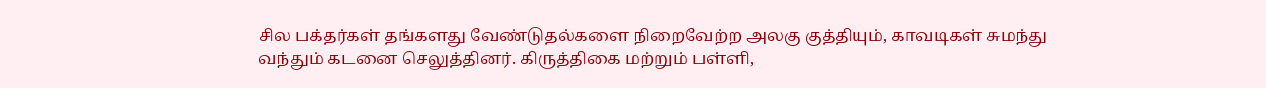சில பக்தர்கள் தங்களது வேண்டுதல்களை நிறைவேற்ற அலகு குத்தியும், காவடிகள் சுமந்து வந்தும் கடனை செலுத்தினர். கிருத்திகை மற்றும் பள்ளி,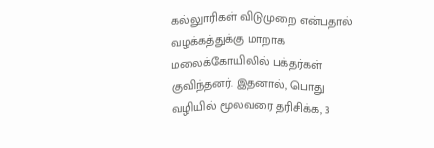கல்லுாரிகள் விடுமுறை என்பதால் வழக்கத்துக்கு மாறாக மலைக்கோயிலில் பக்தர்கள் குவிந்தனர். இதனால், பொது வழியில் மூலவரை தரிசிக்க, 3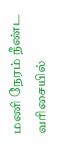மணி நேரம் நீண்ட வரிசையில்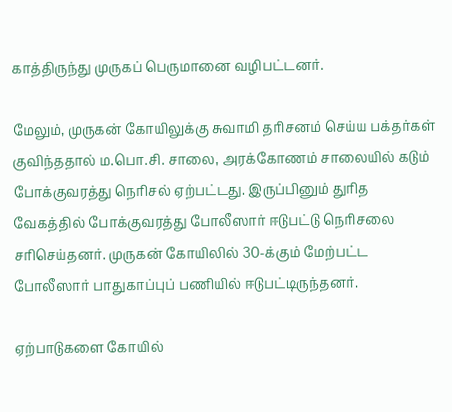காத்திருந்து முருகப் பெருமானை வழிபட்டனர்.

மேலும், முருகன் கோயிலுக்கு சுவாமி தரிசனம் செய்ய பக்தர்கள் குவிந்ததால் ம.பொ.சி. சாலை, அரக்கோணம் சாலையில் கடும் போக்குவரத்து நெரிசல் ஏற்பட்டது. இருப்பினும் துரித வேகத்தில் போக்குவரத்து போலீஸார் ஈடுபட்டு நெரிசலை சரிசெய்தனர். முருகன் கோயிலில் 30-க்கும் மேற்பட்ட போலீஸார் பாதுகாப்புப் பணியில் ஈடுபட்டிருந்தனர்.

ஏற்பாடுகளை கோயில்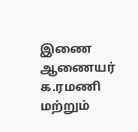இணை ஆணையர் க.ரமணி மற்றும்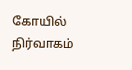கோயில் நிர்வாகம்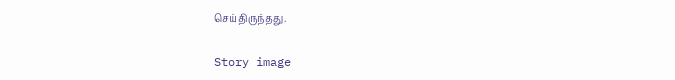செய்திருந்தது.

Story image